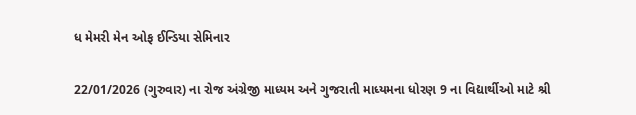ધ મેમરી મેન ઓફ ઈન્ડિયા સેમિનાર

22/01/2026 (ગુરુવાર) ના રોજ અંગ્રેજી માધ્યમ અને ગુજરાતી માધ્યમના ધોરણ 9 ના વિદ્યાર્થીઓ માટે શ્રી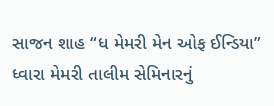સાજન શાહ “ધ મેમરી મેન ઓફ ઈન્ડિયા” ધ્વારા મેમરી તાલીમ સેમિનારનું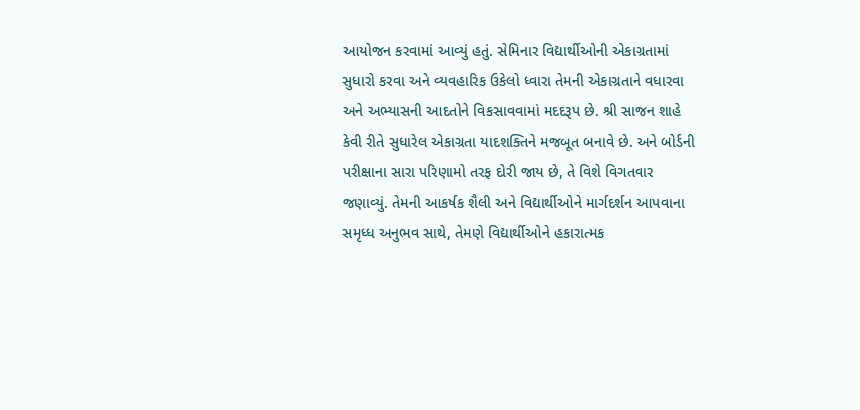આયોજન કરવામાં આવ્યું હતું. સેમિનાર વિદ્યાર્થીઓની એકાગ્રતામાં સુધારો કરવા અને વ્યવહારિક ઉકેલો ધ્વારા તેમની એકાગ્રતાને વધારવા અને અભ્યાસની આદતોને વિકસાવવામાં મદદરૂપ છે. શ્રી સાજન શાહે કેવી રીતે સુધારેલ એકાગ્રતા યાદશક્તિને મજબૂત બનાવે છે. અને બોર્ડની પરીક્ષાના સારા પરિણામો તરફ દોરી જાય છે, તે વિશે વિગતવાર જણાવ્યું. તેમની આકર્ષક શૈલી અને વિદ્યાર્થીઓને માર્ગદર્શન આપવાના સમૃધ્ધ અનુભવ સાથે, તેમણે વિદ્યાર્થીઓને હકારાત્મક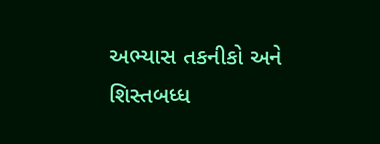અભ્યાસ તકનીકો અને શિસ્તબધ્ધ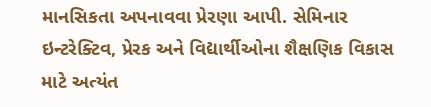માનસિકતા અપનાવવા પ્રેરણા આપી. સેમિનાર ઇન્ટરેક્ટિવ, પ્રેરક અને વિદ્યાર્થીઓના શૈક્ષણિક વિકાસ માટે અત્યંત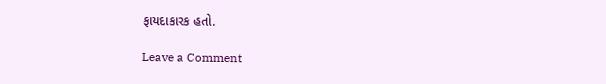ફાયદાકારક હતો.

Leave a Comment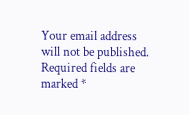Your email address will not be published. Required fields are marked *